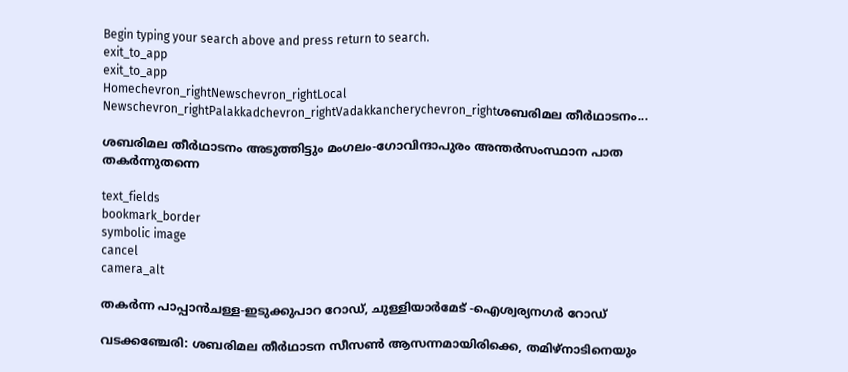Begin typing your search above and press return to search.
exit_to_app
exit_to_app
Homechevron_rightNewschevron_rightLocal Newschevron_rightPalakkadchevron_rightVadakkancherychevron_rightശബരിമല തീർഥാടനം...

ശബരിമല തീർഥാടനം അടുത്തിട്ടും മംഗലം-ഗോവിന്ദാപുരം അന്തർസംസ്ഥാന പാത തകർന്നുതന്നെ

text_fields
bookmark_border
symbolic image
cancel
camera_alt

തകർന്ന പാപ്പാൻചള്ള-ഇടുക്കുപാറ റോഡ്, ചുള്ളിയാർമേട് -ഐശ്വര്യനഗർ റോഡ്

വടക്കഞ്ചേരി: ശബരിമല തീർഥാടന സീസൺ ആസന്നമായിരിക്കെ, തമിഴ്‌നാടിനെയും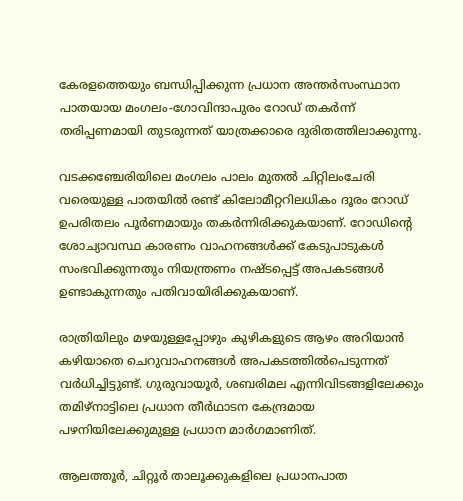കേരളത്തെയും ബന്ധിപ്പിക്കുന്ന പ്രധാന അന്തർസംസ്ഥാന പാതയായ മംഗലം-ഗോവിന്ദാപുരം റോഡ് തകർന്ന് തരിപ്പണമായി തുടരുന്നത് യാത്രക്കാരെ ദുരിതത്തിലാക്കുന്നു.

വടക്കഞ്ചേരിയിലെ മംഗലം പാലം മുതൽ ചിറ്റിലംചേരി വരെയുള്ള പാതയിൽ രണ്ട് കിലോമീറ്ററിലധികം ദൂരം റോഡ് ഉപരിതലം പൂർണമായും തകർന്നിരിക്കുകയാണ്. റോഡിന്റെ ശോച്യാവസ്ഥ കാരണം വാഹനങ്ങൾക്ക് കേടുപാടുകൾ സംഭവിക്കുന്നതും നിയന്ത്രണം നഷ്ടപ്പെട്ട് അപകടങ്ങൾ ഉണ്ടാകുന്നതും പതിവായിരിക്കുകയാണ്.

രാത്രിയിലും മഴയുള്ളപ്പോഴും കുഴികളുടെ ആഴം അറിയാൻ കഴിയാതെ ചെറുവാഹനങ്ങൾ അപകടത്തിൽപെടുന്നത് വർധിച്ചിട്ടുണ്ട്. ഗുരുവായൂർ, ശബരിമല എന്നിവിടങ്ങളിലേക്കും തമിഴ്‌നാട്ടിലെ പ്രധാന തീർഥാടന കേന്ദ്രമായ പഴനിയിലേക്കുമുള്ള പ്രധാന മാർഗമാണിത്.

ആലത്തൂർ, ചിറ്റൂർ താലൂക്കുകളിലെ പ്രധാനപാത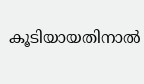കൂടിയായതിനാൽ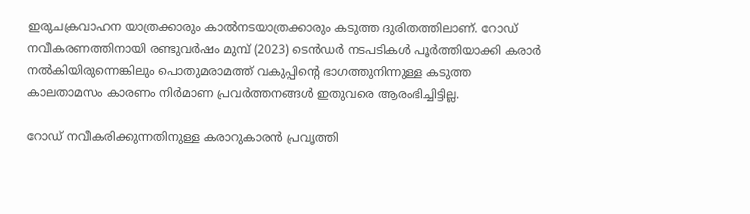ഇരുചക്രവാഹന യാത്രക്കാരും കാൽനടയാത്രക്കാരും കടുത്ത ദുരിതത്തിലാണ്. റോഡ് നവീകരണത്തിനായി രണ്ടുവർഷം മുമ്പ് (2023) ടെൻഡർ നടപടികൾ പൂർത്തിയാക്കി കരാർ നൽകിയിരുന്നെങ്കിലും പൊതുമരാമത്ത് വകുപ്പിന്റെ ഭാഗത്തുനിന്നുള്ള കടുത്ത കാലതാമസം കാരണം നിർമാണ പ്രവർത്തനങ്ങൾ ഇതുവരെ ആരംഭിച്ചിട്ടില്ല.

റോഡ് നവീകരിക്കുന്നതിനുള്ള കരാറുകാരൻ പ്രവൃത്തി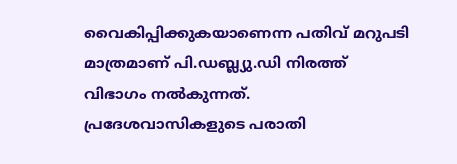വൈകിപ്പിക്കുകയാണെന്ന പതിവ് മറുപടി മാത്രമാണ് പി.ഡബ്ല്യു.ഡി നിരത്ത് വിഭാഗം നൽകുന്നത്. പ്രദേശവാസികളുടെ പരാതി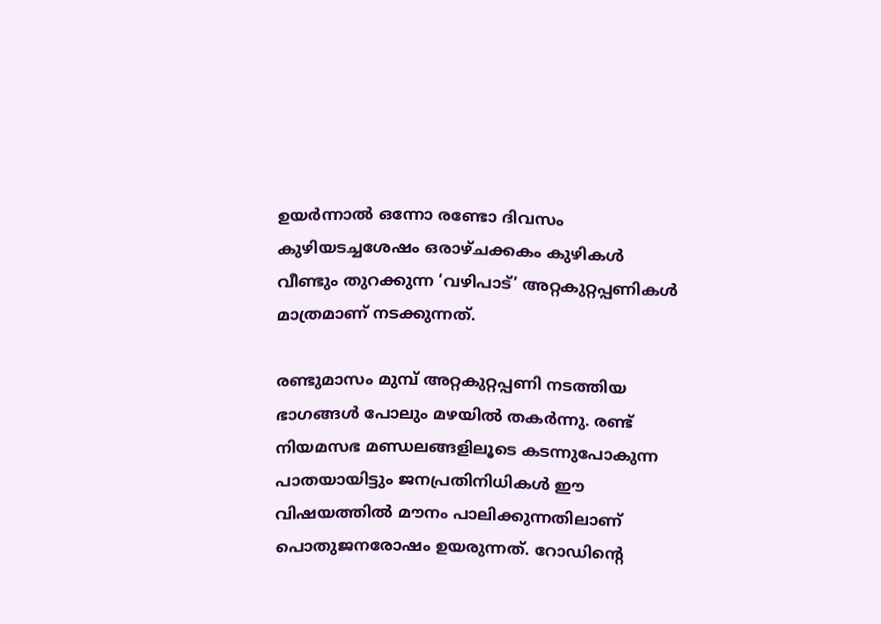ഉയർന്നാൽ ഒന്നോ രണ്ടോ ദിവസം കുഴിയടച്ചശേഷം ഒരാഴ്ചക്കകം കുഴികൾ വീണ്ടും തുറക്കുന്ന ‘വഴിപാട്’ അറ്റകുറ്റപ്പണികൾ മാത്രമാണ് നടക്കുന്നത്.

രണ്ടുമാസം മുമ്പ് അറ്റകുറ്റപ്പണി നടത്തിയ ഭാഗങ്ങൾ പോലും മഴയിൽ തകർന്നു. രണ്ട് നിയമസഭ മണ്ഡലങ്ങളിലൂടെ കടന്നുപോകുന്ന പാതയായിട്ടും ജനപ്രതിനിധികൾ ഈ വിഷയത്തിൽ മൗനം പാലിക്കുന്നതിലാണ് പൊതുജനരോഷം ഉയരുന്നത്. റോഡിന്റെ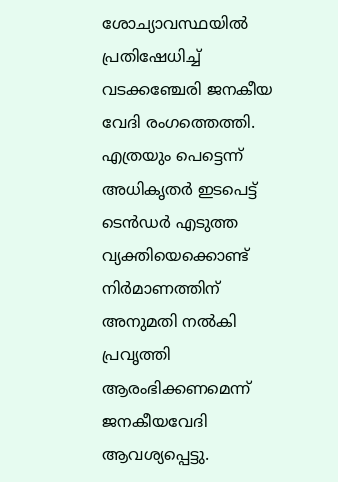ശോച്യാവസ്ഥയിൽ പ്രതിഷേധിച്ച് വടക്കഞ്ചേരി ജനകീയ വേദി രംഗത്തെത്തി. എത്രയും പെട്ടെന്ന് അധികൃതർ ഇടപെട്ട് ടെൻഡർ എടുത്ത വ്യക്തിയെക്കൊണ്ട് നിർമാണത്തിന് അനുമതി നൽകി പ്രവൃത്തി ആരംഭിക്കണമെന്ന് ജനകീയവേദി ആവശ്യപ്പെട്ടു.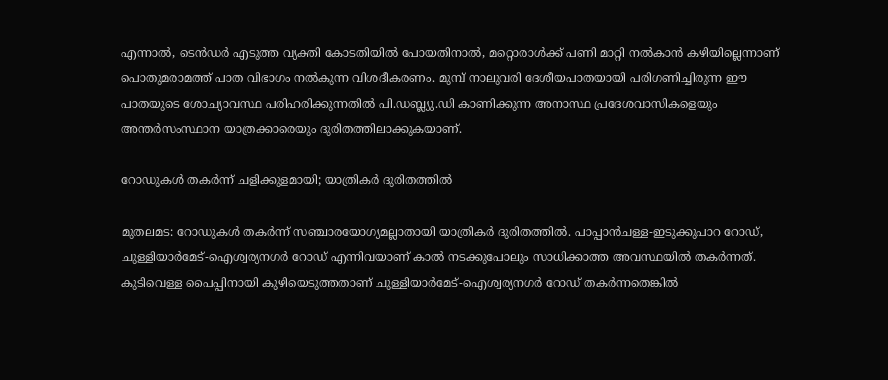എന്നാൽ, ടെൻഡർ എടുത്ത വ്യക്തി കോടതിയിൽ പോയതിനാൽ, മറ്റൊരാൾക്ക് പണി മാറ്റി നൽകാൻ കഴിയില്ലെന്നാണ് പൊതുമരാമത്ത് പാത വിഭാഗം നൽകുന്ന വിശദീകരണം. മുമ്പ് നാലുവരി ദേശീയപാതയായി പരിഗണിച്ചിരുന്ന ഈ പാതയുടെ ശോച്യാവസ്ഥ പരിഹരിക്കുന്നതിൽ പി.ഡബ്ല്യു.ഡി കാണിക്കുന്ന അനാസ്ഥ പ്രദേശവാസികളെയും അന്തർസംസ്ഥാന യാത്രക്കാരെയും ദുരിതത്തിലാക്കുകയാണ്.

റോഡുകൾ തകർന്ന് ചളിക്കുളമായി; യാത്രികർ ദുരിതത്തിൽ

മുതലമട: റോഡുകൾ തകർന്ന് സഞ്ചാരയോഗ്യമല്ലാതായി യാത്രികർ ദുരിതത്തിൽ. പാപ്പാൻചള്ള-ഇടുക്കുപാറ റോഡ്, ചുള്ളിയാർമേട്-ഐശ്വര്യനഗർ റോഡ് എന്നിവയാണ് കാൽ നടക്കുപോലും സാധിക്കാത്ത അവസ്ഥയിൽ തകർന്നത്. കുടിവെള്ള പൈപ്പിനായി കുഴിയെടുത്തതാണ് ചുള്ളിയാർമേട്-ഐശ്വര്യനഗർ റോഡ് തകർന്നതെങ്കിൽ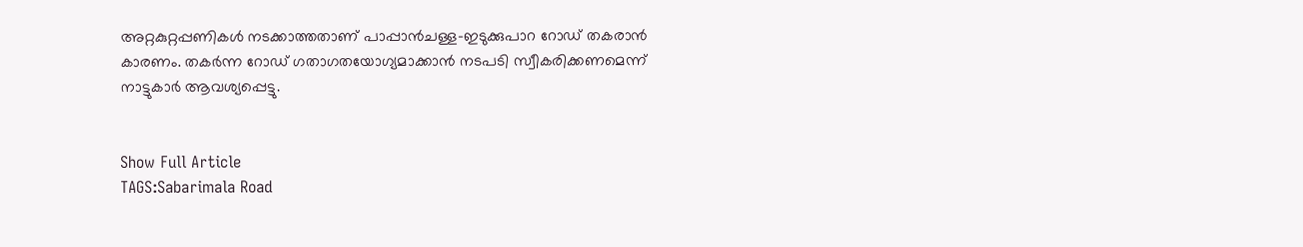അറ്റകുറ്റപ്പണികൾ നടക്കാത്തതാണ് പാപ്പാൻചള്ള-ഇടുക്കുപാറ റോഡ് തകരാൻ കാരണം. തകർന്ന റോഡ് ഗതാഗതയോഗ്യമാക്കാൻ നടപടി സ്വീകരിക്കണമെന്ന് നാട്ടുകാർ ആവശ്യപ്പെട്ടു.


Show Full Article
TAGS:Sabarimala Road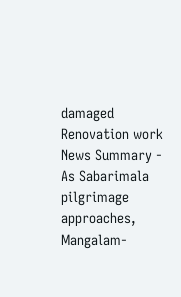damaged Renovation work
News Summary - As Sabarimala pilgrimage approaches, Mangalam-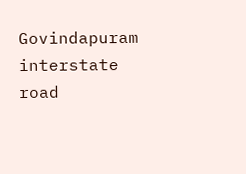Govindapuram interstate road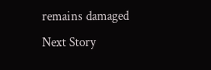remains damaged
Next Story